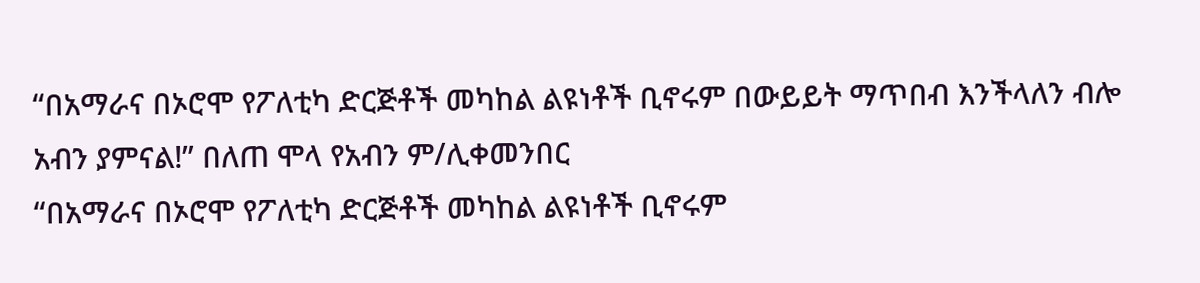“በአማራና በኦሮሞ የፖለቲካ ድርጅቶች መካከል ልዩነቶች ቢኖሩም በውይይት ማጥበብ እንችላለን ብሎ አብን ያምናል!” በለጠ ሞላ የአብን ም/ሊቀመንበር
“በአማራና በኦሮሞ የፖለቲካ ድርጅቶች መካከል ልዩነቶች ቢኖሩም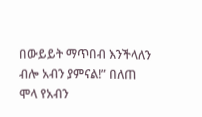በውይይት ማጥበብ እንችላለን ብሎ አብን ያምናል!” በለጠ ሞላ የአብን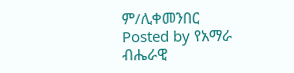ም/ሊቀመንበር
Posted by የአማራ ብሔራዊ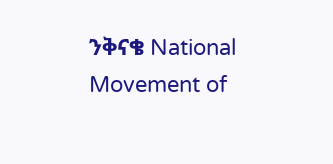ንቅናቄ National Movement of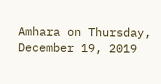Amhara on Thursday, December 19, 2019